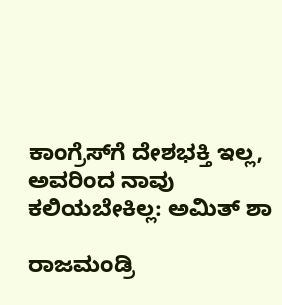ಕಾಂಗ್ರೆಸ್‌ಗೆ ದೇಶಭಕ್ತಿ ಇಲ್ಲ, ಅವರಿಂದ ನಾವು ಕಲಿಯಬೇಕಿಲ್ಲ: ಅಮಿತ್ ಶಾ

ರಾಜಮಂಡ್ರಿ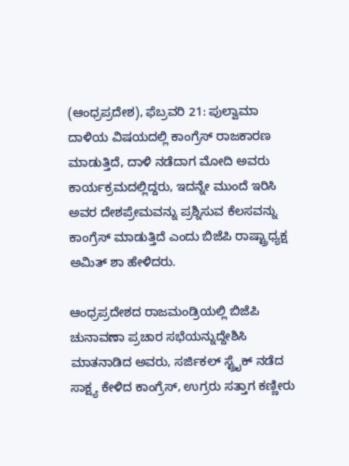(ಆಂಧ್ರಪ್ರದೇಶ), ಫೆಬ್ರವರಿ 21: ಪುಲ್ವಾಮಾ ದಾಳಿಯ ವಿಷಯದಲ್ಲಿ ಕಾಂಗ್ರೆಸ್ ರಾಜಕಾರಣ ಮಾಡುತ್ತಿದೆ, ದಾಳಿ ನಡೆದಾಗ ಮೋದಿ ಅವರು ಕಾರ್ಯಕ್ರಮದಲ್ಲಿದ್ದರು, ಇದನ್ನೇ ಮುಂದೆ ಇರಿಸಿ ಅವರ ದೇಶಪ್ರೇಮವನ್ನು ಪ್ರಶ್ನಿಸುವ ಕೆಲಸವನ್ನು ಕಾಂಗ್ರೆಸ್ ಮಾಡುತ್ತಿದೆ ಎಂದು ಬಿಜೆಪಿ ರಾಷ್ಟ್ರಾಧ್ಯಕ್ಷ ಅಮಿತ್ ಶಾ ಹೇಳಿದರು.

ಆಂಧ್ರಪ್ರದೇಶದ ರಾಜಮಂಡ್ರಿಯಲ್ಲಿ ಬಿಜೆಪಿ ಚುನಾವಣಾ ಪ್ರಚಾರ ಸಭೆಯನ್ನುದ್ದೇಶಿಸಿ ಮಾತನಾಡಿದ ಅವರು, ಸರ್ಜಿಕಲ್ ಸ್ಟ್ರೈಕ್ ನಡೆದ ಸಾಕ್ಷ್ಯ ಕೇಳಿದ ಕಾಂಗ್ರೆಸ್, ಉಗ್ರರು ಸತ್ತಾಗ ಕಣ್ಣೀರು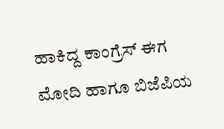ಹಾಕಿದ್ದ ಕಾಂಗ್ರೆಸ್ ಈಗ ಮೋದಿ ಹಾಗೂ ಬಿಜೆಪಿಯ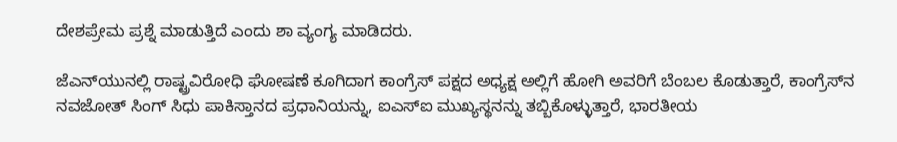ದೇಶಪ್ರೇಮ ಪ್ರಶ್ನೆ ಮಾಡುತ್ತಿದೆ ಎಂದು ಶಾ ವ್ಯಂಗ್ಯ ಮಾಡಿದರು.

ಜೆಎನ್‌ಯುನಲ್ಲಿ ರಾಷ್ಟ್ರವಿರೋಧಿ ಘೋಷಣೆ ಕೂಗಿದಾಗ ಕಾಂಗ್ರೆಸ್ ಪಕ್ಷದ ಅಧ್ಯಕ್ಷ ಅಲ್ಲಿಗೆ ಹೋಗಿ ಅವರಿಗೆ ಬೆಂಬಲ ಕೊಡುತ್ತಾರೆ, ಕಾಂಗ್ರೆಸ್‌ನ ನವಜೋತ್‌ ಸಿಂಗ್ ಸಿಧು ಪಾಕಿಸ್ತಾನದ ಪ್ರಧಾನಿಯನ್ನು, ಐಎಸ್‌ಐ ಮುಖ್ಯಸ್ಥನನ್ನು ತಬ್ಬಿಕೊಳ್ಳುತ್ತಾರೆ, ಭಾರತೀಯ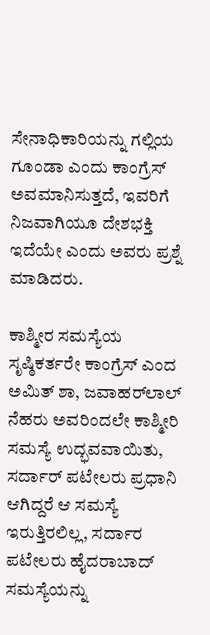ಸೇನಾಧಿಕಾರಿಯನ್ನು ಗಲ್ಲಿಯ ಗೂಂಡಾ ಎಂದು ಕಾಂಗ್ರೆಸ್ ಅವಮಾನಿಸುತ್ತದೆ, ಇವರಿಗೆ ನಿಜವಾಗಿಯೂ ದೇಶಭಕ್ತಿ ಇದೆಯೇ ಎಂದು ಅವರು ಪ್ರಶ್ನೆ ಮಾಡಿದರು.

ಕಾಶ್ಮೀರ ಸಮಸ್ಯೆಯ ಸೃಷ್ಠಿಕರ್ತರೇ ಕಾಂಗ್ರೆಸ್ ಎಂದ ಅಮಿತ್ ಶಾ, ಜವಾಹರ್‌ಲಾಲ್ ನೆಹರು ಅವರಿಂದಲೇ ಕಾಶ್ಮೀರಿ ಸಮಸ್ಯೆ ಉದ್ಭವವಾಯಿತು, ಸರ್ದಾರ್ ಪಟೇಲರು ಪ್ರಧಾನಿ ಆಗಿದ್ದರೆ ಆ ಸಮಸ್ಯೆ ಇರುತ್ತಿರಲಿಲ್ಲ, ಸರ್ದಾರ ಪಟೇಲರು ಹೈದರಾಬಾದ್ ಸಮಸ್ಯೆಯನ್ನು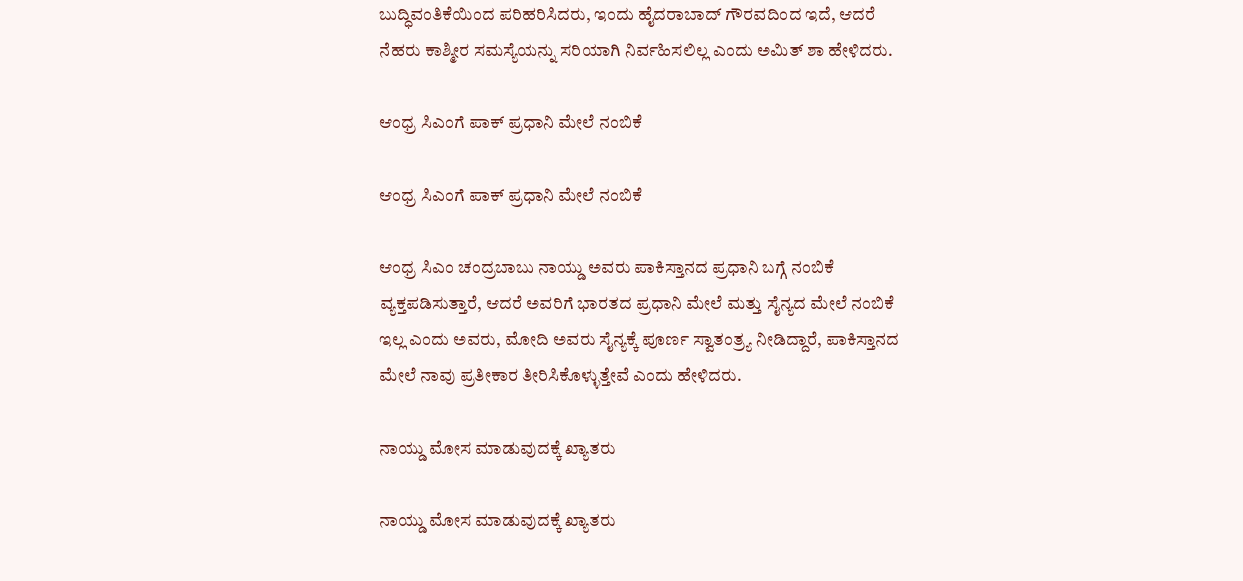ಬುದ್ಧಿವಂತಿಕೆಯಿಂದ ಪರಿಹರಿಸಿದರು, ಇಂದು ಹೈದರಾಬಾದ್ ಗೌರವದಿಂದ ಇದೆ, ಆದರೆ ನೆಹರು ಕಾಶ್ಮೀರ ಸಮಸ್ಯೆಯನ್ನು ಸರಿಯಾಗಿ ನಿರ್ವಹಿಸಲಿಲ್ಲ ಎಂದು ಅಮಿತ್ ಶಾ ಹೇಳಿದರು.

ಆಂಧ್ರ ಸಿಎಂಗೆ ಪಾಕ್ ಪ್ರಧಾನಿ ಮೇಲೆ ನಂಬಿಕೆ

ಆಂಧ್ರ ಸಿಎಂಗೆ ಪಾಕ್ ಪ್ರಧಾನಿ ಮೇಲೆ ನಂಬಿಕೆ

ಆಂಧ್ರ ಸಿಎಂ ಚಂದ್ರಬಾಬು ನಾಯ್ಡು ಅವರು ಪಾಕಿಸ್ತಾನದ ಪ್ರಧಾನಿ ಬಗ್ಗೆ ನಂಬಿಕೆ ವ್ಯಕ್ತಪಡಿಸುತ್ತಾರೆ, ಆದರೆ ಅವರಿಗೆ ಭಾರತದ ಪ್ರಧಾನಿ ಮೇಲೆ ಮತ್ತು ಸೈನ್ಯದ ಮೇಲೆ ನಂಬಿಕೆ ಇಲ್ಲ ಎಂದು ಅವರು, ಮೋದಿ ಅವರು ಸೈನ್ಯಕ್ಕೆ ಪೂರ್ಣ ಸ್ವಾತಂತ್ರ್ಯ ನೀಡಿದ್ದಾರೆ, ಪಾಕಿಸ್ತಾನದ ಮೇಲೆ ನಾವು ಪ್ರತೀಕಾರ ತೀರಿಸಿಕೊಳ್ಳುತ್ತೇವೆ ಎಂದು ಹೇಳಿದರು.

ನಾಯ್ಡು ಮೋಸ ಮಾಡುವುದಕ್ಕೆ ಖ್ಯಾತರು

ನಾಯ್ಡು ಮೋಸ ಮಾಡುವುದಕ್ಕೆ ಖ್ಯಾತರು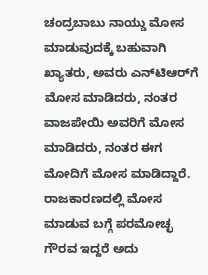ಚಂದ್ರಬಾಬು ನಾಯ್ಡು ಮೋಸ ಮಾಡುವುದಕ್ಕೆ ಬಹುವಾಗಿ ಖ್ಯಾತರು, ಅವರು ಎನ್‌ಟಿಆರ್‌ಗೆ ಮೋಸ ಮಾಡಿದರು, ನಂತರ ವಾಜಪೇಯಿ ಅವರಿಗೆ ಮೋಸ ಮಾಡಿದರು, ನಂತರ ಈಗ ಮೋದಿಗೆ ಮೋಸ ಮಾಡಿದ್ದಾರೆ. ರಾಜಕಾರಣದಲ್ಲಿ ಮೋಸ ಮಾಡುವ ಬಗ್ಗೆ ಪರಮೋಚ್ಛ ಗೌರವ ಇದ್ದರೆ ಅದು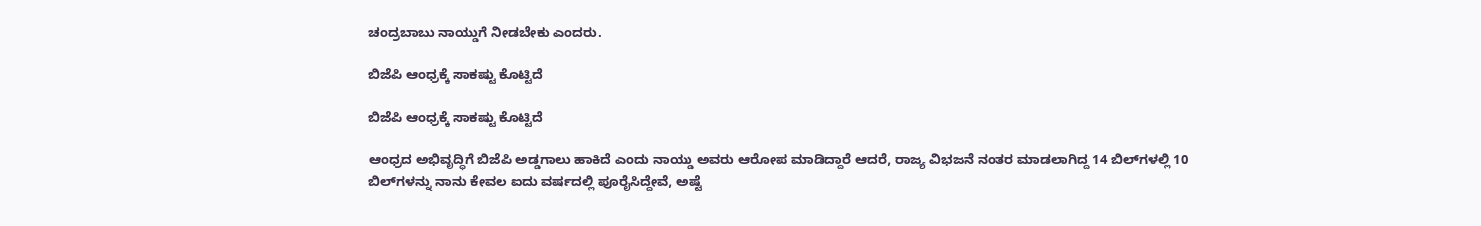ಚಂದ್ರಬಾಬು ನಾಯ್ಡುಗೆ ನೀಡಬೇಕು ಎಂದರು.

ಬಿಜೆಪಿ ಆಂಧ್ರಕ್ಕೆ ಸಾಕಷ್ಟು ಕೊಟ್ಟಿದೆ

ಬಿಜೆಪಿ ಆಂಧ್ರಕ್ಕೆ ಸಾಕಷ್ಟು ಕೊಟ್ಟಿದೆ

ಆಂಧ್ರದ ಅಭಿವೃದ್ಧಿಗೆ ಬಿಜೆಪಿ ಅಡ್ಡಗಾಲು ಹಾಕಿದೆ ಎಂದು ನಾಯ್ಡು ಅವರು ಆರೋಪ ಮಾಡಿದ್ದಾರೆ ಆದರೆ, ರಾಜ್ಯ ವಿಭಜನೆ ನಂತರ ಮಾಡಲಾಗಿದ್ದ 14 ಬಿಲ್‌ಗಳಲ್ಲಿ 10 ಬಿಲ್‌ಗಳನ್ನು ನಾನು ಕೇವಲ ಐದು ವರ್ಷದಲ್ಲಿ ಪೂರೈಸಿದ್ದೇವೆ, ಅಷ್ಟೆ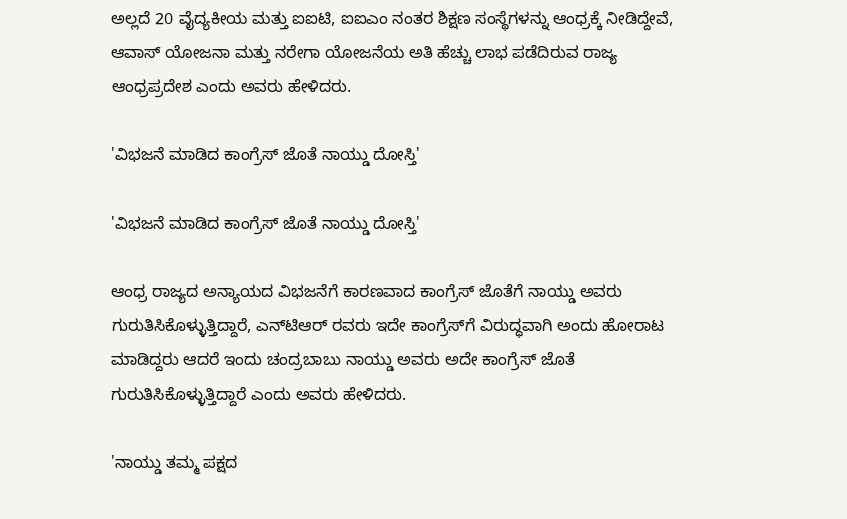ಅಲ್ಲದೆ 20 ವೈದ್ಯಕೀಯ ಮತ್ತು ಐಐಟಿ, ಐಐಎಂ ನಂತರ ಶಿಕ್ಷಣ ಸಂಸ್ಥೆಗಳನ್ನು ಆಂಧ್ರಕ್ಕೆ ನೀಡಿದ್ದೇವೆ, ಆವಾಸ್ ಯೋಜನಾ ಮತ್ತು ನರೇಗಾ ಯೋಜನೆಯ ಅತಿ ಹೆಚ್ಚು ಲಾಭ ಪಡೆದಿರುವ ರಾಜ್ಯ ಆಂಧ್ರಪ್ರದೇಶ ಎಂದು ಅವರು ಹೇಳಿದರು.

'ವಿಭಜನೆ ಮಾಡಿದ ಕಾಂಗ್ರೆಸ್‌ ಜೊತೆ ನಾಯ್ಡು ದೋಸ್ತಿ'

'ವಿಭಜನೆ ಮಾಡಿದ ಕಾಂಗ್ರೆಸ್‌ ಜೊತೆ ನಾಯ್ಡು ದೋಸ್ತಿ'

ಆಂಧ್ರ ರಾಜ್ಯದ ಅನ್ಯಾಯದ ವಿಭಜನೆಗೆ ಕಾರಣವಾದ ಕಾಂಗ್ರೆಸ್‌ ಜೊತೆಗೆ ನಾಯ್ಡು ಅವರು ಗುರುತಿಸಿಕೊಳ್ಳುತ್ತಿದ್ದಾರೆ, ಎನ್‌ಟಿಆರ್‌ ರವರು ಇದೇ ಕಾಂಗ್ರೆಸ್‌ಗೆ ವಿರುದ್ಧವಾಗಿ ಅಂದು ಹೋರಾಟ ಮಾಡಿದ್ದರು ಆದರೆ ಇಂದು ಚಂದ್ರಬಾಬು ನಾಯ್ಡು ಅವರು ಅದೇ ಕಾಂಗ್ರೆಸ್‌ ಜೊತೆ ಗುರುತಿಸಿಕೊಳ್ಳುತ್ತಿದ್ದಾರೆ ಎಂದು ಅವರು ಹೇಳಿದರು.

'ನಾಯ್ಡು ತಮ್ಮ ಪಕ್ಷದ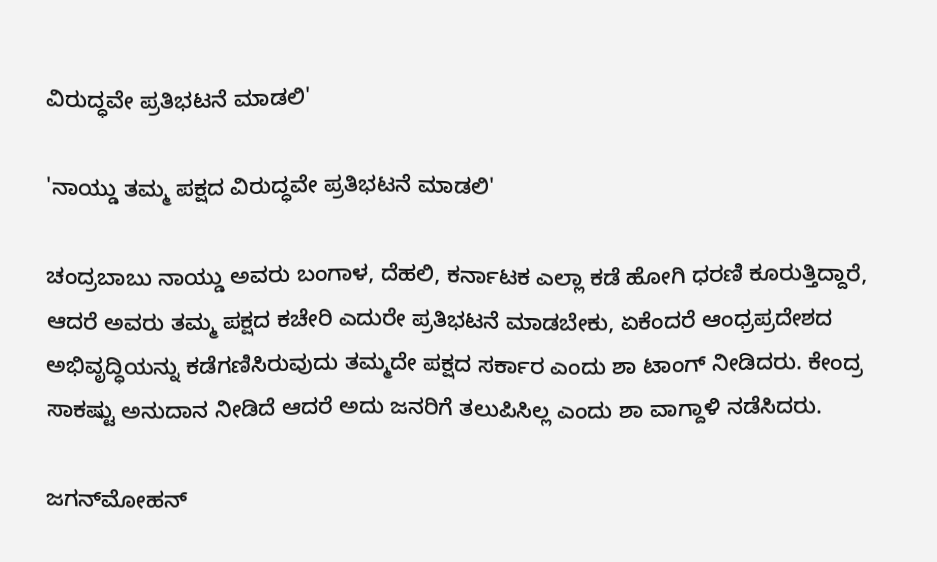ವಿರುದ್ಧವೇ ಪ್ರತಿಭಟನೆ ಮಾಡಲಿ'

'ನಾಯ್ಡು ತಮ್ಮ ಪಕ್ಷದ ವಿರುದ್ಧವೇ ಪ್ರತಿಭಟನೆ ಮಾಡಲಿ'

ಚಂದ್ರಬಾಬು ನಾಯ್ಡು ಅವರು ಬಂಗಾಳ, ದೆಹಲಿ, ಕರ್ನಾಟಕ ಎಲ್ಲಾ ಕಡೆ ಹೋಗಿ ಧರಣಿ ಕೂರುತ್ತಿದ್ದಾರೆ, ಆದರೆ ಅವರು ತಮ್ಮ ಪಕ್ಷದ ಕಚೇರಿ ಎದುರೇ ಪ್ರತಿಭಟನೆ ಮಾಡಬೇಕು, ಏಕೆಂದರೆ ಆಂಧ್ರಪ್ರದೇಶದ ಅಭಿವೃದ್ಧಿಯನ್ನು ಕಡೆಗಣಿಸಿರುವುದು ತಮ್ಮದೇ ಪಕ್ಷದ ಸರ್ಕಾರ ಎಂದು ಶಾ ಟಾಂಗ್ ನೀಡಿದರು. ಕೇಂದ್ರ ಸಾಕಷ್ಟು ಅನುದಾನ ನೀಡಿದೆ ಆದರೆ ಅದು ಜನರಿಗೆ ತಲುಪಿಸಿಲ್ಲ ಎಂದು ಶಾ ವಾಗ್ದಾಳಿ ನಡೆಸಿದರು.

ಜಗನ್‌ಮೋಹನ್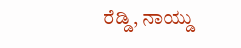ರೆಡ್ಡಿ, ನಾಯ್ಡು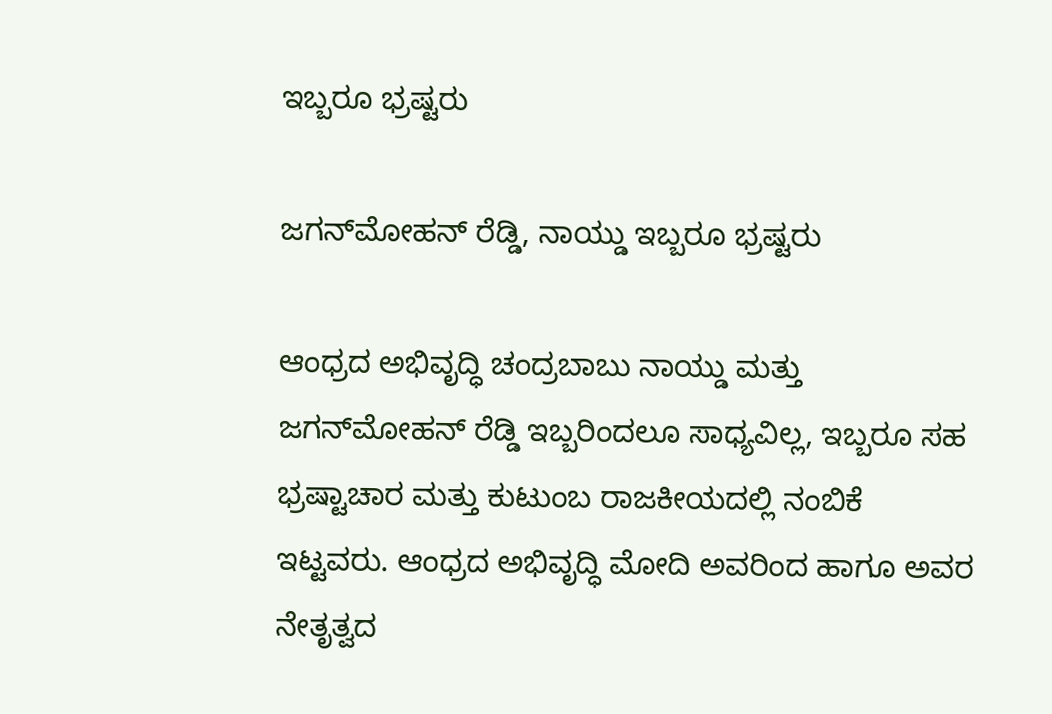ಇಬ್ಬರೂ ಭ್ರಷ್ಟರು

ಜಗನ್‌ಮೋಹನ್ ರೆಡ್ಡಿ, ನಾಯ್ಡು ಇಬ್ಬರೂ ಭ್ರಷ್ಟರು

ಆಂಧ್ರದ ಅಭಿವೃದ್ಧಿ ಚಂದ್ರಬಾಬು ನಾಯ್ಡು ಮತ್ತು ಜಗನ್‌ಮೋಹನ್ ರೆಡ್ಡಿ ಇಬ್ಬರಿಂದಲೂ ಸಾಧ್ಯವಿಲ್ಲ, ಇಬ್ಬರೂ ಸಹ ಭ್ರಷ್ಟಾಚಾರ ಮತ್ತು ಕುಟುಂಬ ರಾಜಕೀಯದಲ್ಲಿ ನಂಬಿಕೆ ಇಟ್ಟವರು. ಆಂಧ್ರದ ಅಭಿವೃದ್ಧಿ ಮೋದಿ ಅವರಿಂದ ಹಾಗೂ ಅವರ ನೇತೃತ್ವದ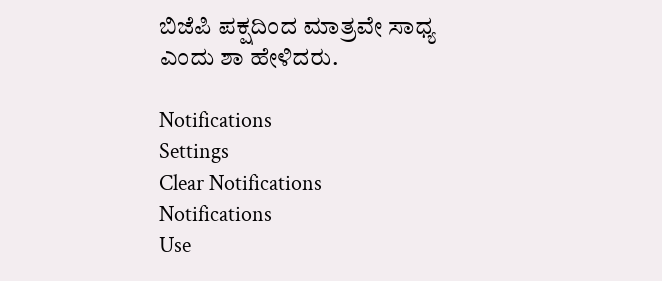ಬಿಜೆಪಿ ಪಕ್ಷದಿಂದ ಮಾತ್ರವೇ ಸಾಧ್ಯ ಎಂದು ಶಾ ಹೇಳಿದರು.

Notifications
Settings
Clear Notifications
Notifications
Use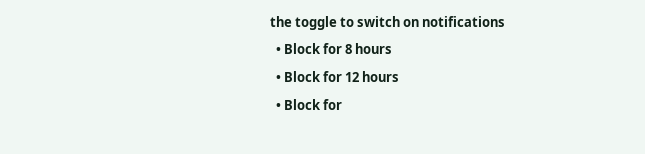the toggle to switch on notifications
  • Block for 8 hours
  • Block for 12 hours
  • Block for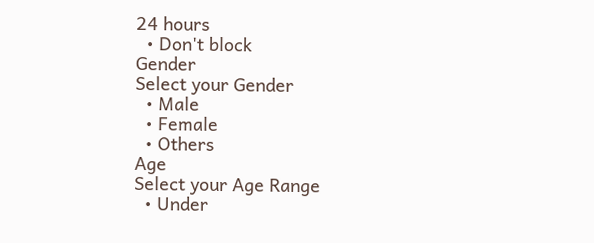24 hours
  • Don't block
Gender
Select your Gender
  • Male
  • Female
  • Others
Age
Select your Age Range
  • Under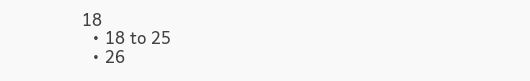18
  • 18 to 25
  • 26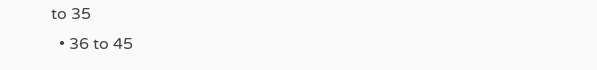to 35
  • 36 to 45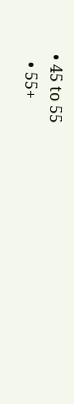• 45 to 55
  • 55+